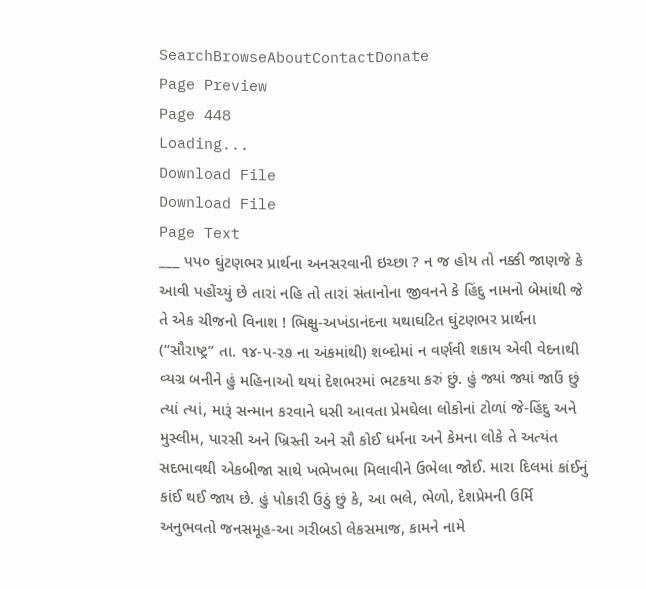SearchBrowseAboutContactDonate
Page Preview
Page 448
Loading...
Download File
Download File
Page Text
___ પપ૦ ઘુંટણભર પ્રાર્થના અનસરવાની ઇચ્છા ? ન જ હોય તો નક્કી જાણજે કે આવી પહોંચ્યું છે તારાં નહિ તો તારાં સંતાનોના જીવનને કે હિંદુ નામનો બેમાંથી જે તે એક ચીજનો વિનાશ ! ભિક્ષુ-અખંડાનંદના યથાઘટિત ઘુંટણભર પ્રાર્થના (“સૌરાષ્ટ્ર” તા. ૧૪-પ-ર૭ ના અંકમાંથી) શબ્દોમાં ન વર્ણવી શકાય એવી વેદનાથી વ્યગ્ર બનીને હું મહિનાઓ થયાં દેશભરમાં ભટકયા કરું છું. હું જ્યાં જ્યાં જાઉં છું ત્યાં ત્યાં, મારૂં સન્માન કરવાને ધસી આવતા પ્રેમઘેલા લોકોનાં ટોળાં જે-હિંદુ અને મુસ્લીમ, પારસી અને ખ્રિસ્તી અને સૌ કોઈ ધર્મના અને કેમના લોકે તે અત્યંત સદભાવથી એકબીજા સાથે ખભેખભા મિલાવીને ઉભેલા જોઈ. મારા દિલમાં કાંઈનું કાંઈ થઈ જાય છે. હું પોકારી ઉઠું છું કે, આ ભલે, ભેળો, દેશપ્રેમની ઉર્મિ અનુભવતો જનસમૂહ-આ ગરીબડો લેકસમાજ, કામને નામે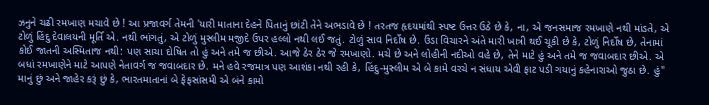ઝનુને ચઢી રમખાણ મચાવે છે ! આ પ્રજાવર્ગ તેમની 'યારી માતાના દેહને પિતાનું છાંટી તેને અભડાવે છે ! તરતજ હૃદયમાંથી સ્પષ્ટ ઉત્તર ઉઠે છે કે, ના, એ જનસમાજ રમખાણે નથી માંડતે, એ ટોળું હિંદુ દેવાલયની મૂર્તિ એ. નથી ભાંગતું, એ ટોળું મુસ્લીમ મજીદે ઉપર હલ્લો નથી લઈ જતું. ટોળું સાવ નિર્દોષ છે. ઉંડા વિચારને અંતે મારી ખાત્રી થઈ ચૂકી છે કે, ટોળું નિર્દોષ છે, તેનામાં કોઈ જાતની અસ્મિતાજ નથી: પણ સાચા દોષિત તો હું અને તમે જ છીએ. આજે ઠેર ઠેર જે રમખાણો. મચે છે અને લોહીની નદીઓ વહે છે, તેને માટે હું અને તમે જ જવાબદાર છીએ. એ બધાં રમખાણેને માટે આપણે નેતાવર્ગ જ જવાબદાર છે. મને હવે રજમાત્ર પણ આશંકા નથી રહી કે, હિંદુ-મુસ્લીમ એ બે કામે વરચે ન સંધાય એવી ફાટ પડી ગયાનું કહેનારાઓ જુઠા છે. હું" માનું છું અને જાહેર કરૂં છું કે, ભારતમાતાનાં બે ફેફસાંસમી એ બંને કામો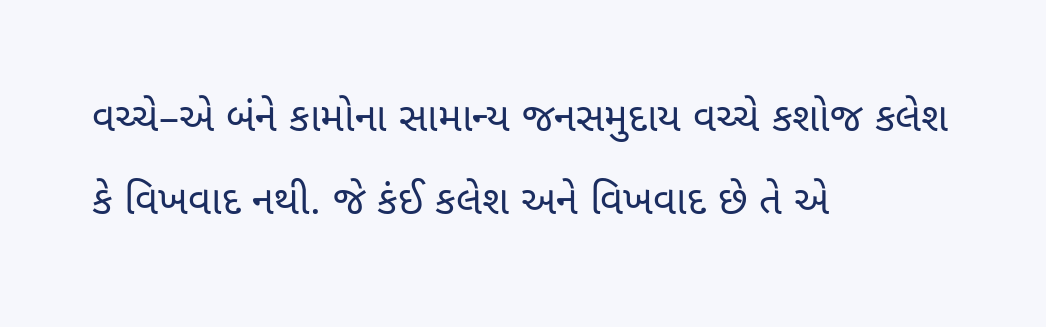વચ્ચે–એ બંને કામોના સામાન્ય જનસમુદાય વચ્ચે કશોજ કલેશ કે વિખવાદ નથી. જે કંઈ કલેશ અને વિખવાદ છે તે એ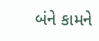બંને કામને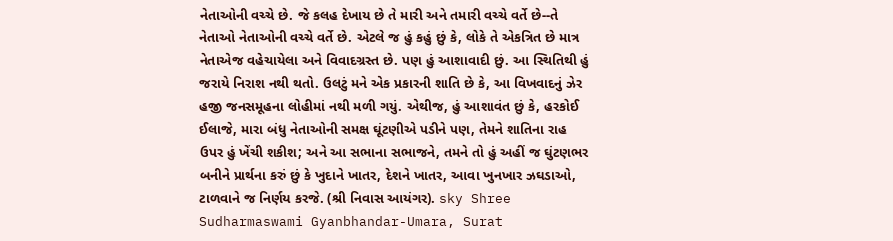નેતાઓની વચ્ચે છે. જે કલહ દેખાય છે તે મારી અને તમારી વચ્ચે વર્તે છે--તે નેતાઓ નેતાઓની વચ્ચે વર્તે છે. એટલે જ હું કહું છું કે, લોકે તે એકત્રિત છે માત્ર નેતાએજ વહેચાયેલા અને વિવાદગ્રસ્ત છે. પણ હું આશાવાદી છું. આ સ્થિતિથી હું જરાયે નિરાશ નથી થતો. ઉલટું મને એક પ્રકારની શાતિ છે કે, આ વિખવાદનું ઝેર હજી જનસમૂહના લોહીમાં નથી મળી ગયું. એથીજ, હું આશાવંત છું કે, હરકોઈ ઈલાજે, મારા બંધુ નેતાઓની સમક્ષ ઘૂંટણીએ પડીને પણ, તેમને શાતિના રાહ ઉપર હું ખેંચી શકીશ; અને આ સભાના સભાજને, તમને તો હું અહીં જ ઘુંટણભર બનીને પ્રાર્થના કરું છું કે ખુદાને ખાતર, દેશને ખાતર, આવા ખુનખાર ઝઘડાઓ, ટાળવાને જ નિર્ણય કરજે. (શ્રી નિવાસ આયંગર). sky Shree Sudharmaswami Gyanbhandar-Umara, Surat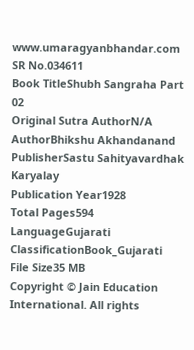www.umaragyanbhandar.com
SR No.034611
Book TitleShubh Sangraha Part 02
Original Sutra AuthorN/A
AuthorBhikshu Akhandanand
PublisherSastu Sahityavardhak Karyalay
Publication Year1928
Total Pages594
LanguageGujarati
ClassificationBook_Gujarati
File Size35 MB
Copyright © Jain Education International. All rights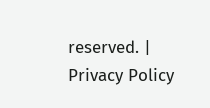reserved. | Privacy Policy